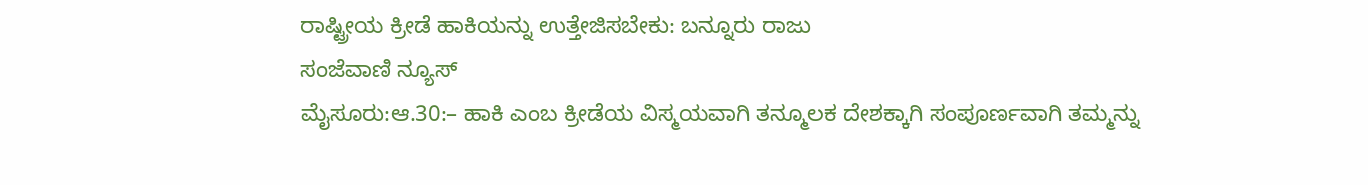ರಾಷ್ಟ್ರೀಯ ಕ್ರೀಡೆ ಹಾಕಿಯನ್ನು ಉತ್ತೇಜಿಸಬೇಕು: ಬನ್ನೂರು ರಾಜು
ಸಂಜೆವಾಣಿ ನ್ಯೂಸ್
ಮೈಸೂರು:ಆ.30:– ಹಾಕಿ ಎಂಬ ಕ್ರೀಡೆಯ ವಿಸ್ಮಯವಾಗಿ ತನ್ಮೂಲಕ ದೇಶಕ್ಕಾಗಿ ಸಂಪೂರ್ಣವಾಗಿ ತಮ್ಮನ್ನು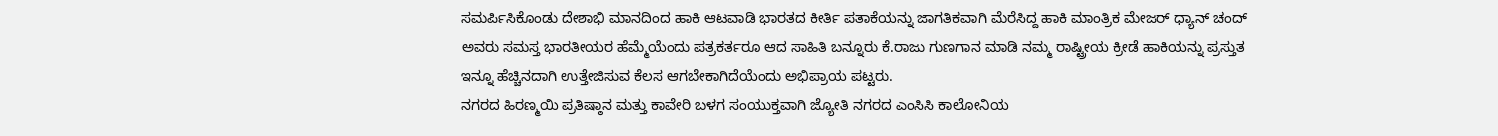ಸಮರ್ಪಿಸಿಕೊಂಡು ದೇಶಾಭಿ ಮಾನದಿಂದ ಹಾಕಿ ಆಟವಾಡಿ ಭಾರತದ ಕೀರ್ತಿ ಪತಾಕೆಯನ್ನು ಜಾಗತಿಕವಾಗಿ ಮೆರೆಸಿದ್ದ ಹಾಕಿ ಮಾಂತ್ರಿಕ ಮೇಜರ್ ಧ್ಯಾನ್ ಚಂದ್ ಅವರು ಸಮಸ್ತ ಭಾರತೀಯರ ಹೆಮ್ಮೆಯೆಂದು ಪತ್ರಕರ್ತರೂ ಆದ ಸಾಹಿತಿ ಬನ್ನೂರು ಕೆ.ರಾಜು ಗುಣಗಾನ ಮಾಡಿ ನಮ್ಮ ರಾಷ್ಟ್ರೀಯ ಕ್ರೀಡೆ ಹಾಕಿಯನ್ನು ಪ್ರಸ್ತುತ ಇನ್ನೂ ಹೆಚ್ಚಿನದಾಗಿ ಉತ್ತೇಜಿಸುವ ಕೆಲಸ ಆಗಬೇಕಾಗಿದೆಯೆಂದು ಅಭಿಪ್ರಾಯ ಪಟ್ಟರು.
ನಗರದ ಹಿರಣ್ಮಯಿ ಪ್ರತಿಷ್ಠಾನ ಮತ್ತು ಕಾವೇರಿ ಬಳಗ ಸಂಯುಕ್ತವಾಗಿ ಜ್ಯೋತಿ ನಗರದ ಎಂಸಿಸಿ ಕಾಲೋನಿಯ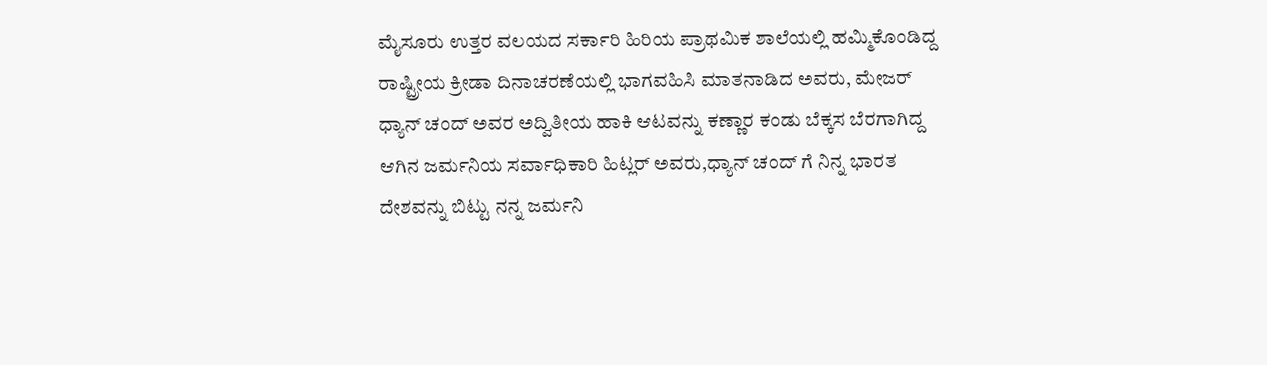ಮೈಸೂರು ಉತ್ತರ ವಲಯದ ಸರ್ಕಾರಿ ಹಿರಿಯ ಪ್ರಾಥಮಿಕ ಶಾಲೆಯಲ್ಲಿ ಹಮ್ಮಿಕೊಂಡಿದ್ದ ರಾಷ್ಟ್ರೀಯ ಕ್ರೀಡಾ ದಿನಾಚರಣೆಯಲ್ಲಿ ಭಾಗವಹಿಸಿ ಮಾತನಾಡಿದ ಅವರು, ಮೇಜರ್ ಧ್ಯಾನ್ ಚಂದ್ ಅವರ ಅದ್ವಿತೀಯ ಹಾಕಿ ಆಟವನ್ನು ಕಣ್ಣಾರ ಕಂಡು ಬೆಕ್ಕಸ ಬೆರಗಾಗಿದ್ದ ಆಗಿನ ಜರ್ಮನಿಯ ಸರ್ವಾಧಿಕಾರಿ ಹಿಟ್ಲರ್ ಅವರು,ಧ್ಯಾನ್ ಚಂದ್ ಗೆ ನಿನ್ನ ಭಾರತ ದೇಶವನ್ನು ಬಿಟ್ಟು ನನ್ನ ಜರ್ಮನಿ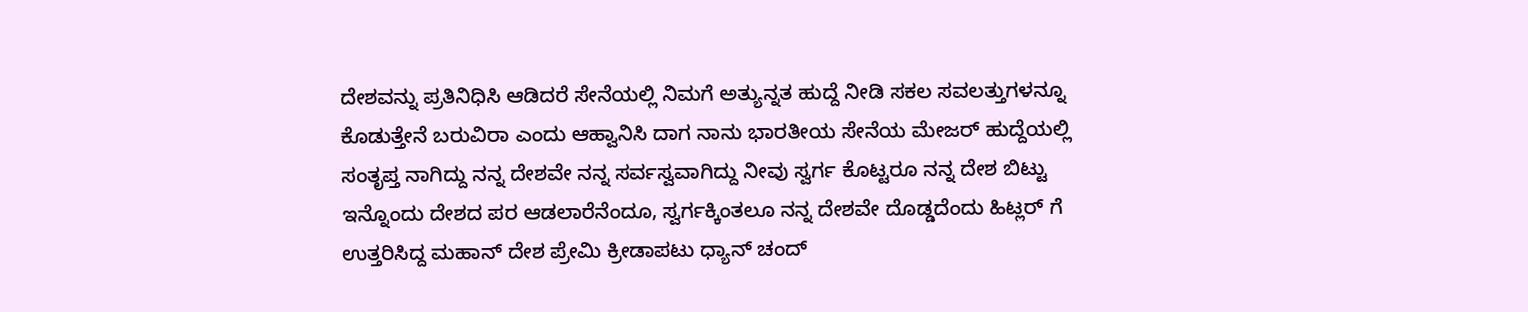ದೇಶವನ್ನು ಪ್ರತಿನಿಧಿಸಿ ಆಡಿದರೆ ಸೇನೆಯಲ್ಲಿ ನಿಮಗೆ ಅತ್ಯುನ್ನತ ಹುದ್ದೆ ನೀಡಿ ಸಕಲ ಸವಲತ್ತುಗಳನ್ನೂ ಕೊಡುತ್ತೇನೆ ಬರುವಿರಾ ಎಂದು ಆಹ್ವಾನಿಸಿ ದಾಗ ನಾನು ಭಾರತೀಯ ಸೇನೆಯ ಮೇಜರ್ ಹುದ್ದೆಯಲ್ಲಿ ಸಂತೃಪ್ತ ನಾಗಿದ್ದು ನನ್ನ ದೇಶವೇ ನನ್ನ ಸರ್ವಸ್ವವಾಗಿದ್ದು ನೀವು ಸ್ವರ್ಗ ಕೊಟ್ಟರೂ ನನ್ನ ದೇಶ ಬಿಟ್ಟು ಇನ್ನೊಂದು ದೇಶದ ಪರ ಆಡಲಾರೆನೆಂದೂ, ಸ್ವರ್ಗಕ್ಕಿಂತಲೂ ನನ್ನ ದೇಶವೇ ದೊಡ್ಡದೆಂದು ಹಿಟ್ಲರ್ ಗೆ ಉತ್ತರಿಸಿದ್ದ ಮಹಾನ್ ದೇಶ ಪ್ರೇಮಿ ಕ್ರೀಡಾಪಟು ಧ್ಯಾನ್ ಚಂದ್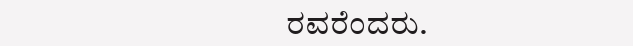ರವರೆಂದರು.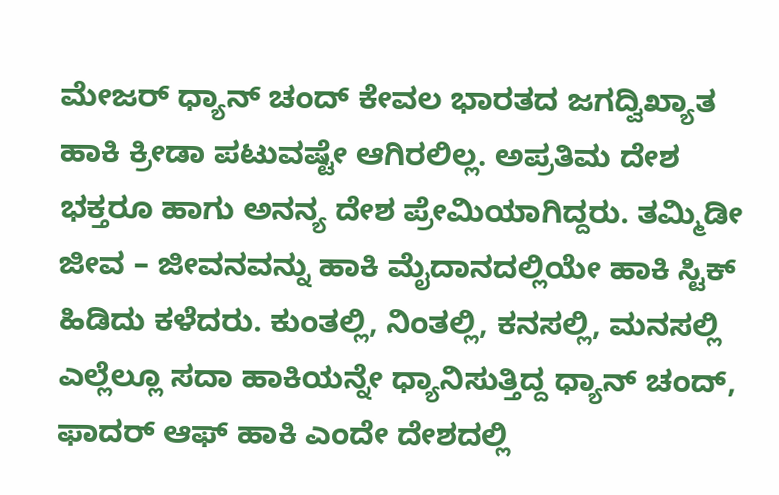ಮೇಜರ್ ಧ್ಯಾನ್ ಚಂದ್ ಕೇವಲ ಭಾರತದ ಜಗದ್ವಿಖ್ಯಾತ ಹಾಕಿ ಕ್ರೀಡಾ ಪಟುವಷ್ಟೇ ಆಗಿರಲಿಲ್ಲ. ಅಪ್ರತಿಮ ದೇಶ ಭಕ್ತರೂ ಹಾಗು ಅನನ್ಯ ದೇಶ ಪ್ರೇಮಿಯಾಗಿದ್ದರು. ತಮ್ಮಿಡೀ ಜೀವ – ಜೀವನವನ್ನು ಹಾಕಿ ಮೈದಾನದಲ್ಲಿಯೇ ಹಾಕಿ ಸ್ಟಿಕ್ ಹಿಡಿದು ಕಳೆದರು. ಕುಂತಲ್ಲಿ, ನಿಂತಲ್ಲಿ, ಕನಸಲ್ಲಿ, ಮನಸಲ್ಲಿ ಎಲ್ಲೆಲ್ಲೂ ಸದಾ ಹಾಕಿಯನ್ನೇ ಧ್ಯಾನಿಸುತ್ತಿದ್ದ ಧ್ಯಾನ್ ಚಂದ್, ಫಾದರ್ ಆಫ್ ಹಾಕಿ ಎಂದೇ ದೇಶದಲ್ಲಿ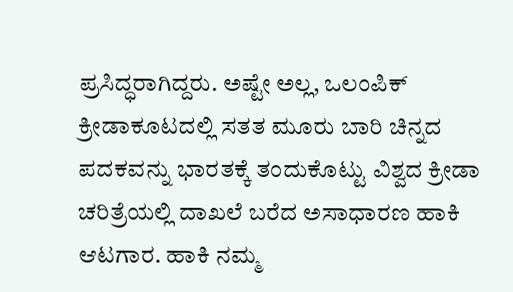ಪ್ರಸಿದ್ಧರಾಗಿದ್ದರು. ಅಷ್ಟೇ ಅಲ್ಲ, ಒಲಂಪಿಕ್ ಕ್ರೀಡಾಕೂಟದಲ್ಲಿ ಸತತ ಮೂರು ಬಾರಿ ಚಿನ್ನದ ಪದಕವನ್ನು ಭಾರತಕ್ಕೆ ತಂದುಕೊಟ್ಟು ವಿಶ್ವದ ಕ್ರೀಡಾ ಚರಿತ್ರೆಯಲ್ಲಿ ದಾಖಲೆ ಬರೆದ ಅಸಾಧಾರಣ ಹಾಕಿ ಆಟಗಾರ. ಹಾಕಿ ನಮ್ಮ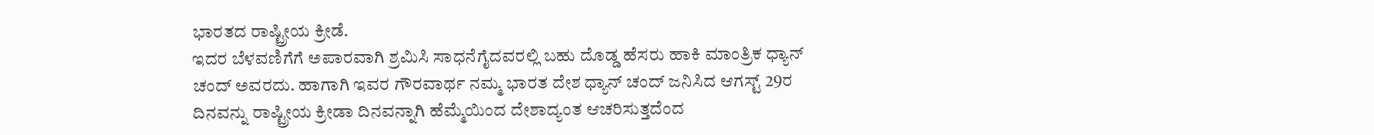ಭಾರತದ ರಾಷ್ಟ್ರೀಯ ಕ್ರೀಡೆ.
ಇದರ ಬೆಳವಣಿಗೆಗೆ ಅಪಾರವಾಗಿ ಶ್ರಮಿಸಿ ಸಾಧನೆಗೈದವರಲ್ಲಿ ಬಹು ದೊಡ್ಡ ಹೆಸರು ಹಾಕಿ ಮಾಂತ್ರಿಕ ಧ್ಯಾನ್ ಚಂದ್ ಅವರದು. ಹಾಗಾಗಿ ಇವರ ಗೌರವಾರ್ಥ ನಮ್ಮ ಭಾರತ ದೇಶ ಧ್ಯಾನ್ ಚಂದ್ ಜನಿಸಿದ ಆಗಸ್ಟ್ 29ರ ದಿನವನ್ನು ರಾಷ್ಟ್ರೀಯ ಕ್ರೀಡಾ ದಿನವನ್ನಾಗಿ ಹೆಮ್ಮೆಯಿಂದ ದೇಶಾದ್ಯಂತ ಆಚರಿಸುತ್ತದೆಂದ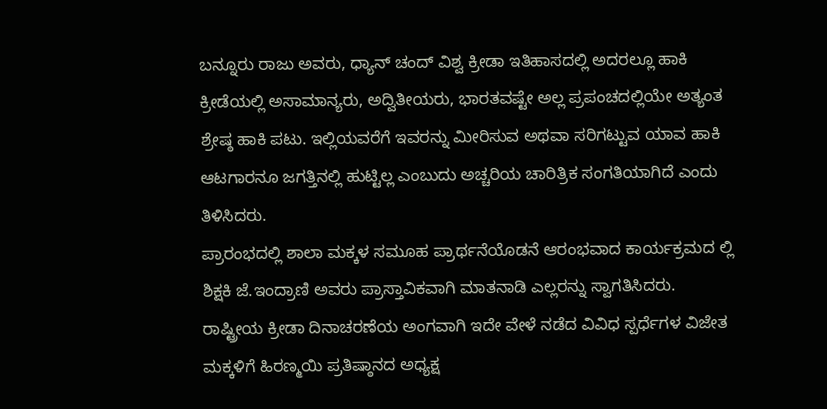ಬನ್ನೂರು ರಾಜು ಅವರು, ಧ್ಯಾನ್ ಚಂದ್ ವಿಶ್ವ ಕ್ರೀಡಾ ಇತಿಹಾಸದಲ್ಲಿ ಅದರಲ್ಲೂ ಹಾಕಿ ಕ್ರೀಡೆಯಲ್ಲಿ ಅಸಾಮಾನ್ಯರು, ಅದ್ವಿತೀಯರು, ಭಾರತವಷ್ಟೇ ಅಲ್ಲ ಪ್ರಪಂಚದಲ್ಲಿಯೇ ಅತ್ಯಂತ ಶ್ರೇಷ್ಠ ಹಾಕಿ ಪಟು. ಇಲ್ಲಿಯವರೆಗೆ ಇವರನ್ನು ಮೀರಿಸುವ ಅಥವಾ ಸರಿಗಟ್ಟುವ ಯಾವ ಹಾಕಿ ಆಟಗಾರನೂ ಜಗತ್ತಿನಲ್ಲಿ ಹುಟ್ಟಿಲ್ಲ ಎಂಬುದು ಅಚ್ಚರಿಯ ಚಾರಿತ್ರಿಕ ಸಂಗತಿಯಾಗಿದೆ ಎಂದು ತಿಳಿಸಿದರು.
ಪ್ರಾರಂಭದಲ್ಲಿ ಶಾಲಾ ಮಕ್ಕಳ ಸಮೂಹ ಪ್ರಾರ್ಥನೆಯೊಡನೆ ಆರಂಭವಾದ ಕಾರ್ಯಕ್ರಮದ ಲ್ಲಿ ಶಿಕ್ಷಕಿ ಜೆ.ಇಂದ್ರಾಣಿ ಅವರು ಪ್ರಾಸ್ತಾವಿಕವಾಗಿ ಮಾತನಾಡಿ ಎಲ್ಲರನ್ನು ಸ್ವಾಗತಿಸಿದರು. ರಾಷ್ಟ್ರೀಯ ಕ್ರೀಡಾ ದಿನಾಚರಣೆಯ ಅಂಗವಾಗಿ ಇದೇ ವೇಳೆ ನಡೆದ ವಿವಿಧ ಸ್ಪರ್ಧೆಗಳ ವಿಜೇತ ಮಕ್ಕಳಿಗೆ ಹಿರಣ್ಮಯಿ ಪ್ರತಿಷ್ಠಾನದ ಅಧ್ಯಕ್ಷ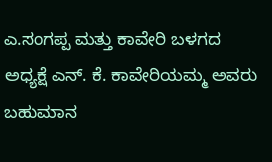ಎ.ಸಂಗಪ್ಪ ಮತ್ತು ಕಾವೇರಿ ಬಳಗದ ಅಧ್ಯಕ್ಷೆ ಎನ್. ಕೆ. ಕಾವೇರಿಯಮ್ಮ ಅವರು ಬಹುಮಾನ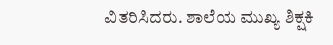ವಿತರಿಸಿದರು. ಶಾಲೆಯ ಮುಖ್ಯ ಶಿಕ್ಷಕಿ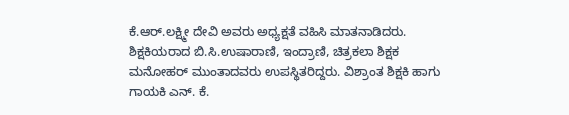ಕೆ.ಆರ್.ಲಕ್ಷ್ಮೀ ದೇವಿ ಅವರು ಅಧ್ಯಕ್ಷತೆ ವಹಿಸಿ ಮಾತನಾಡಿದರು. ಶಿಕ್ಷಕಿಯರಾದ ಬಿ.ಸಿ.ಉಷಾರಾಣಿ, ಇಂದ್ರಾಣಿ, ಚಿತ್ರಕಲಾ ಶಿಕ್ಷಕ ಮನೋಹರ್ ಮುಂತಾದವರು ಉಪಸ್ಥಿತರಿದ್ದರು. ವಿಶ್ರಾಂತ ಶಿಕ್ಷಕಿ ಹಾಗು ಗಾಯಕಿ ಎನ್. ಕೆ.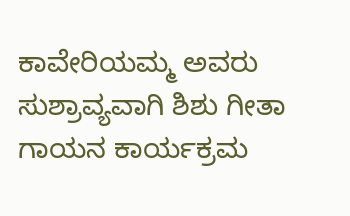ಕಾವೇರಿಯಮ್ಮ ಅವರು ಸುಶ್ರಾವ್ಯವಾಗಿ ಶಿಶು ಗೀತಾ ಗಾಯನ ಕಾರ್ಯಕ್ರಮ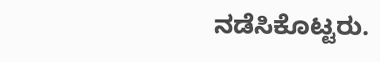ನಡೆಸಿಕೊಟ್ಟರು.